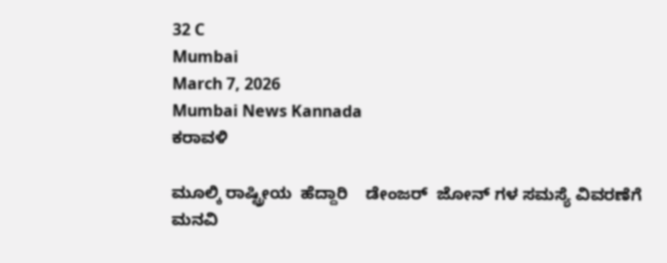32 C
Mumbai
March 7, 2026
Mumbai News Kannada
ಕರಾವಳಿ

ಮೂಲ್ಕಿ ರಾಷ್ಟ್ರೀಯ  ಹೆದ್ದಾರಿ    ಡೇಂಜರ್  ಜೋನ್ ಗಳ ಸಮಸ್ಯೆ ವಿವರಣೆಗೆ ಮನವಿ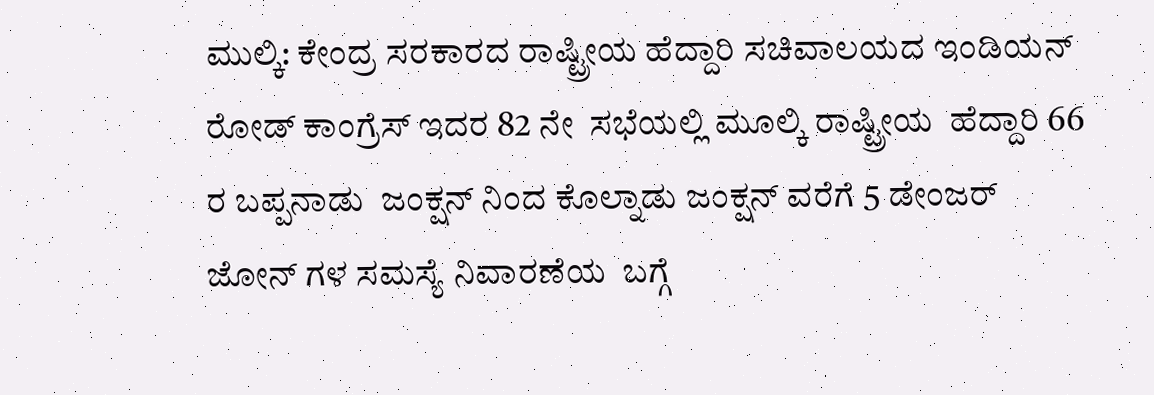ಮುಲ್ಕಿ: ಕೇಂದ್ರ ಸರಕಾರದ ರಾಷ್ಟ್ರೀಯ ಹೆದ್ದಾರಿ ಸಚಿವಾಲಯದ ಇಂಡಿಯನ್  ರೋಡ್ ಕಾಂಗ್ರೆಸ್ ಇದರ 82 ನೇ  ಸಭೆಯಲ್ಲಿ ಮೂಲ್ಕಿ ರಾಷ್ಟ್ರೀಯ  ಹೆದ್ದಾರಿ 66 ರ ಬಪ್ಪನಾಡು  ಜಂಕ್ಷನ್ ನಿಂದ ಕೊಲ್ನಾಡು ಜಂಕ್ಷನ್ ವರೆಗೆ 5 ಡೇಂಜರ್  ಜೋನ್ ಗಳ ಸಮಸ್ಯೆ ನಿವಾರಣೆಯ  ಬಗ್ಗೆ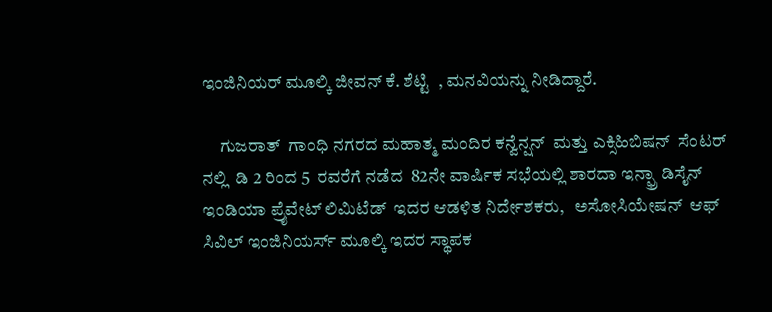ಇಂಜಿನಿಯರ್ ಮೂಲ್ಕಿ ಜೀವನ್ ಕೆ. ಶೆಟ್ಟಿ  , ಮನವಿಯನ್ನು ನೀಡಿದ್ದಾರೆ.

     ಗುಜರಾತ್  ಗಾಂಧಿ ನಗರದ ಮಹಾತ್ಮ ಮಂದಿರ ಕನ್ವೆನ್ಷನ್  ಮತ್ತು ಎಕ್ಸಿಹಿಬಿಷನ್  ಸೆಂಟರ್ ನಲ್ಲಿ  ಡಿ 2 ರಿಂದ 5  ರವರೆಗೆ ನಡೆದ  82ನೇ ವಾರ್ಷಿಕ ಸಭೆಯಲ್ಲಿ ಶಾರದಾ ಇನ್ಫ್ರಾ ಡಿಸೈನ್ ಇಂಡಿಯಾ ಪ್ರೈವೇಟ್ ಲಿಮಿಟೆಡ್  ಇದರ ಆಡಳಿತ ನಿರ್ದೇಶಕರು,   ಅಸೋಸಿಯೇಷನ್  ಆಫ್  ಸಿವಿಲ್ ಇಂಜಿನಿಯರ್ಸ್ ಮೂಲ್ಕಿ ಇದರ ಸ್ಥಾಪಕ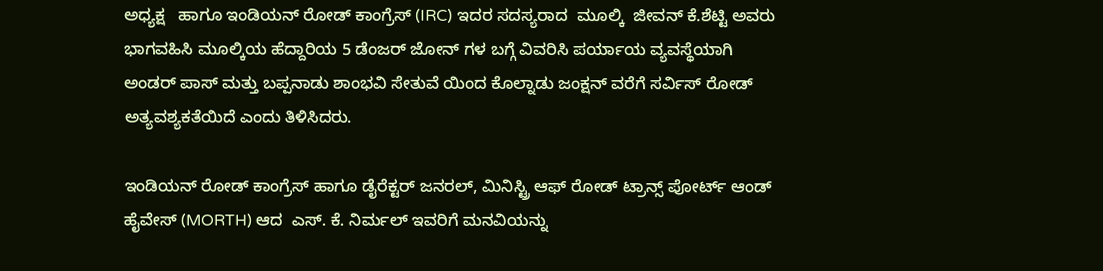ಅಧ್ಯಕ್ಷ   ಹಾಗೂ ಇಂಡಿಯನ್ ರೋಡ್ ಕಾಂಗ್ರೆಸ್ (IRC) ಇದರ ಸದಸ್ಯರಾದ  ಮೂಲ್ಕಿ  ಜೀವನ್ ಕೆ.ಶೆಟ್ಟಿ ಅವರು ಭಾಗವಹಿಸಿ ಮೂಲ್ಕಿಯ ಹೆದ್ದಾರಿಯ 5 ಡೆಂಜರ್ ಜೋನ್ ಗಳ ಬಗ್ಗೆ ವಿವರಿಸಿ ಪರ್ಯಾಯ ವ್ಯವಸ್ಥೆಯಾಗಿ ಅಂಡರ್ ಪಾಸ್ ಮತ್ತು ಬಪ್ಪನಾಡು ಶಾಂಭವಿ ಸೇತುವೆ ಯಿಂದ ಕೊಲ್ನಾಡು ಜಂಕ್ಷನ್ ವರೆಗೆ ಸರ್ವಿಸ್ ರೋಡ್  ಅತ್ಯವಶ್ಯಕತೆಯಿದೆ ಎಂದು ತಿಳಿಸಿದರು.

ಇಂಡಿಯನ್ ರೋಡ್ ಕಾಂಗ್ರೆಸ್ ಹಾಗೂ ಡೈರೆಕ್ಟರ್ ಜನರಲ್, ಮಿನಿಸ್ಟ್ರಿ ಆಫ್ ರೋಡ್ ಟ್ರಾನ್ಸ್ ಪೋರ್ಟ್ ಆಂಡ್ ಹೈವೇಸ್ (MORTH) ಆದ  ಎಸ್. ಕೆ. ನಿರ್ಮಲ್ ಇವರಿಗೆ ಮನವಿಯನ್ನು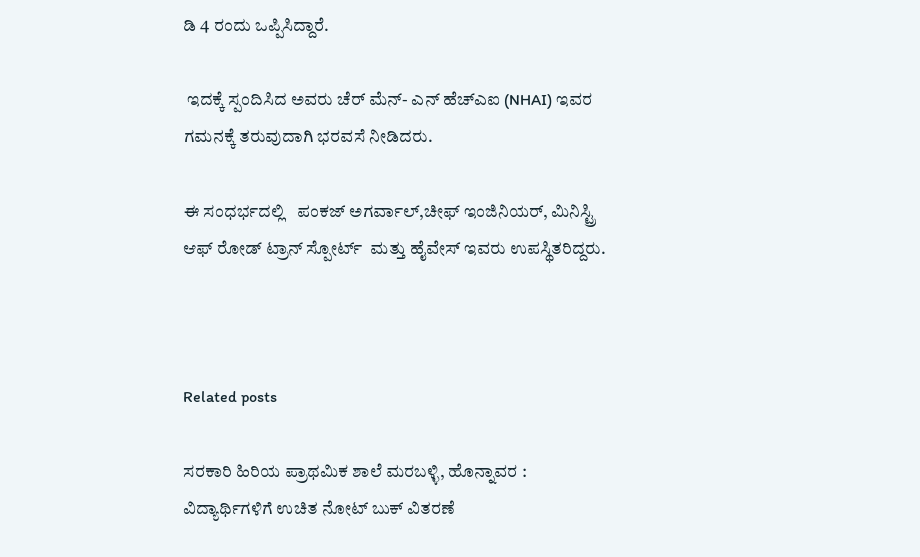ಡಿ 4 ರಂದು ಒಪ್ಪಿಸಿದ್ದಾರೆ.

 ಇದಕ್ಕೆ ಸ್ಪಂದಿಸಿದ ಅವರು ಚೆರ್ ಮೆನ್- ಎನ್ ಹೆಚ್ಎಐ (NHAI) ಇವರ ಗಮನಕ್ಕೆ ತರುವುದಾಗಿ ಭರವಸೆ ನೀಡಿದರು.

ಈ ಸಂಧರ್ಭದಲ್ಲಿ   ಪಂಕಜ್ ಅಗರ್ವಾಲ್,ಚೀಫ್ ಇಂಜಿನಿಯರ್, ಮಿನಿಸ್ಟ್ರಿ ಆಫ್ ರೋಡ್ ಟ್ರಾನ್ ಸ್ಪೋರ್ಟ್  ಮತ್ತು ಹೈವೇಸ್ ಇವರು ಉಪಸ್ಥಿತರಿದ್ದರು.



Related posts

ಸರಕಾರಿ ಹಿರಿಯ ಪ್ರಾಥಮಿಕ ಶಾಲೆ ಮರಬಳ್ಳಿ, ಹೊನ್ನಾವರ : ವಿದ್ಯಾರ್ಥಿಗಳಿಗೆ ಉಚಿತ ನೋಟ್ ಬುಕ್ ವಿತರಣೆ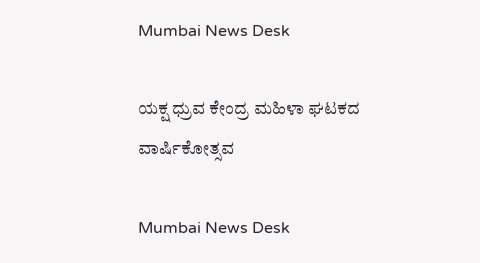Mumbai News Desk

ಯಕ್ಷ ಧ್ರುವ ಕೇಂದ್ರ ಮಹಿಳಾ ಘಟಕದ ವಾರ್ಷಿಕೋತ್ಸವ

Mumbai News Desk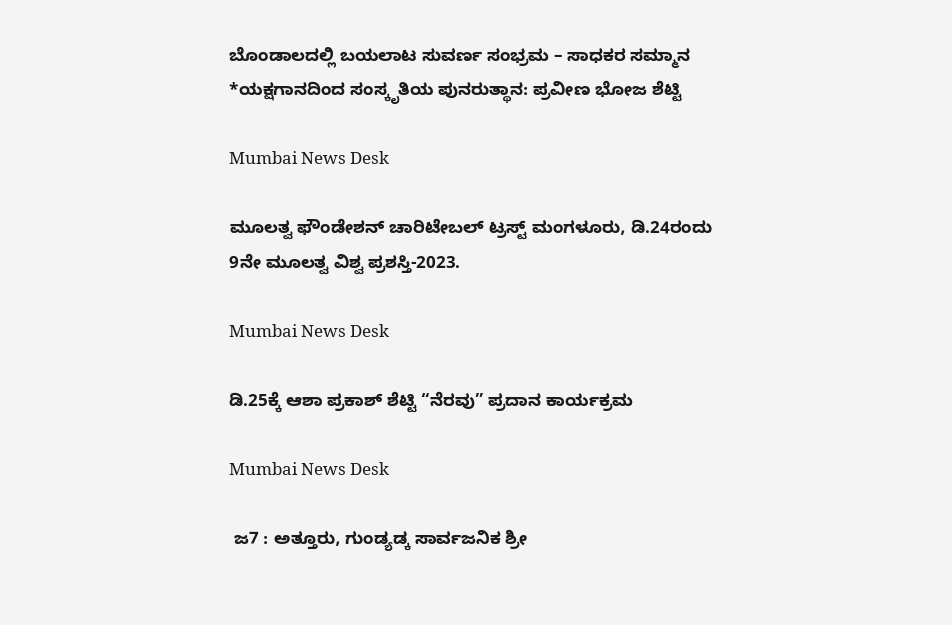ಬೊಂಡಾಲದಲ್ಲಿ ಬಯಲಾಟ ಸುವರ್ಣ ಸಂಭ್ರಮ – ಸಾಧಕರ ಸಮ್ಮಾನ *ಯಕ್ಷಗಾನದಿಂದ ಸಂಸ್ಕೃತಿಯ ಪುನರುತ್ಥಾನ: ಪ್ರವೀಣ ಭೋಜ ಶೆಟ್ಟಿ

Mumbai News Desk

ಮೂಲತ್ವ ಫೌಂಡೇಶನ್ ಚಾರಿಟೇಬಲ್ ಟ್ರಸ್ಟ್ ಮಂಗಳೂರು, ಡಿ.24ರಂದು 9ನೇ ಮೂಲತ್ವ ವಿಶ್ವ ಪ್ರಶಸ್ತಿ-2023.

Mumbai News Desk

ಡಿ.25ಕ್ಕೆ ಆಶಾ ಪ್ರಕಾಶ್ ಶೆಟ್ಟಿ “ನೆರವು” ಪ್ರದಾನ ಕಾರ್ಯಕ್ರಮ

Mumbai News Desk

 ಜ7 : ಅತ್ತೂರು, ಗುಂಡ್ಯಡ್ಕ ಸಾರ್ವಜನಿಕ ಶ್ರೀ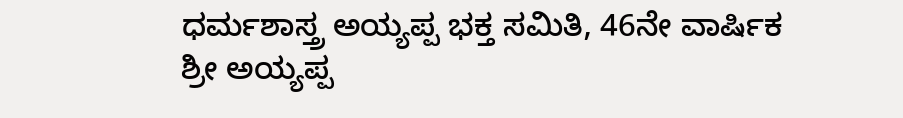ಧರ್ಮಶಾಸ್ತ್ರ ಅಯ್ಯಪ್ಪ ಭಕ್ತ ಸಮಿತಿ, 46ನೇ ವಾರ್ಷಿಕ ಶ್ರೀ ಅಯ್ಯಪ್ಪ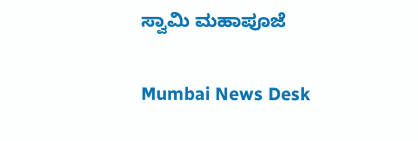ಸ್ವಾಮಿ ಮಹಾಪೂಜೆ

Mumbai News Desk